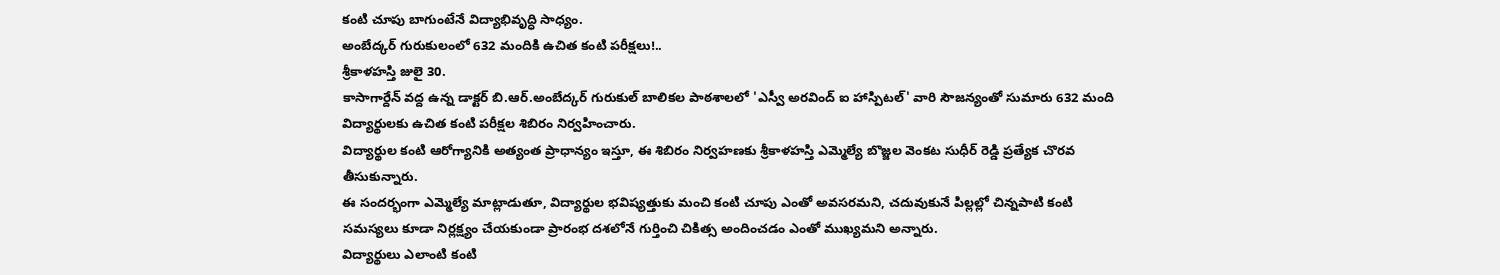కంటి చూపు బాగుంటేనే విద్యాభివృద్ధి సాధ్యం.
అంబేద్కర్ గురుకులంలో 632 మందికి ఉచిత కంటి పరీక్షలు!..
శ్రీకాళహస్తి జులై 30.
కాసాగార్దేన్ వద్ద ఉన్న డాక్టర్ బి.ఆర్.అంబేద్కర్ గురుకుల్ బాలికల పాఠశాలలో 'ఎస్వీ అరవింద్ ఐ హాస్పిటల్' వారి సౌజన్యంతో సుమారు 632 మంది విద్యార్థులకు ఉచిత కంటి పరీక్షల శిబిరం నిర్వహించారు.
విద్యార్థుల కంటి ఆరోగ్యానికి అత్యంత ప్రాధాన్యం ఇస్తూ, ఈ శిబిరం నిర్వహణకు శ్రీకాళహస్తి ఎమ్మెల్యే బొజ్జల వెంకట సుధీర్ రెడ్డి ప్రత్యేక చొరవ తీసుకున్నారు.
ఈ సందర్భంగా ఎమ్మెల్యే మాట్లాడుతూ, విద్యార్థుల భవిష్యత్తుకు మంచి కంటి చూపు ఎంతో అవసరమని, చదువుకునే పిల్లల్లో చిన్నపాటి కంటి సమస్యలు కూడా నిర్లక్ష్యం చేయకుండా ప్రారంభ దశలోనే గుర్తించి చికిత్స అందించడం ఎంతో ముఖ్యమని అన్నారు.
విద్యార్థులు ఎలాంటి కంటి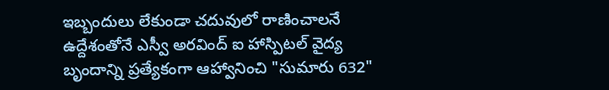ఇబ్బందులు లేకుండా చదువులో రాణించాలనే ఉద్దేశంతోనే ఎస్వీ అరవింద్ ఐ హాస్పిటల్ వైద్య బృందాన్ని ప్రత్యేకంగా ఆహ్వానించి "సుమారు 632"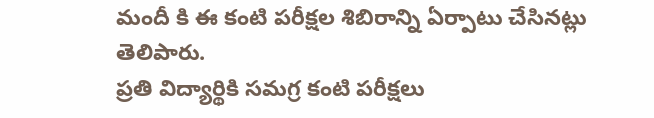మందీ కి ఈ కంటి పరీక్షల శిబిరాన్ని ఏర్పాటు చేసినట్లు తెలిపారు.
ప్రతి విద్యార్థికి సమగ్ర కంటి పరీక్షలు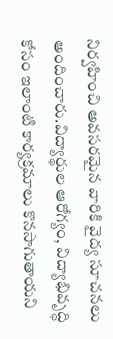నిర్వహించి అవసరమైన వారికి వైద్య సూచనలు అందించారు.విద్యార్థుల ఆరోగ్యం, విద్యాభివృద్ధి కోసం ఇలాంటి కార్యక్రమాలు కొనసాగుతాయని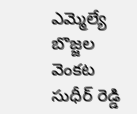ఎమ్మెల్యే బొజ్జల వెంకట సుధీర్ రెడ్డి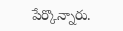పేర్కొన్నారు.